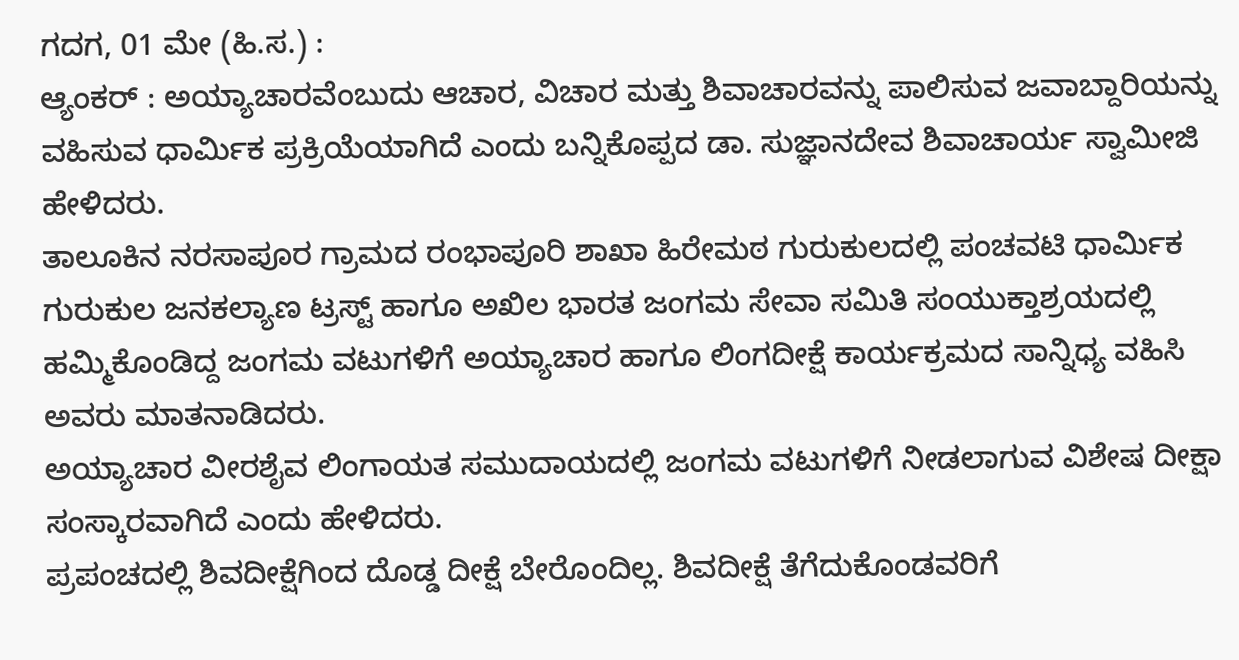ಗದಗ, 01 ಮೇ (ಹಿ.ಸ.) :
ಆ್ಯಂಕರ್ : ಅಯ್ಯಾಚಾರವೆಂಬುದು ಆಚಾರ, ವಿಚಾರ ಮತ್ತು ಶಿವಾಚಾರವನ್ನು ಪಾಲಿಸುವ ಜವಾಬ್ದಾರಿಯನ್ನು ವಹಿಸುವ ಧಾರ್ಮಿಕ ಪ್ರಕ್ರಿಯೆಯಾಗಿದೆ ಎಂದು ಬನ್ನಿಕೊಪ್ಪದ ಡಾ. ಸುಜ್ಞಾನದೇವ ಶಿವಾಚಾರ್ಯ ಸ್ವಾಮೀಜಿ ಹೇಳಿದರು.
ತಾಲೂಕಿನ ನರಸಾಪೂರ ಗ್ರಾಮದ ರಂಭಾಪೂರಿ ಶಾಖಾ ಹಿರೇಮಠ ಗುರುಕುಲದಲ್ಲಿ ಪಂಚವಟಿ ಧಾರ್ಮಿಕ ಗುರುಕುಲ ಜನಕಲ್ಯಾಣ ಟ್ರಸ್ಟ್ ಹಾಗೂ ಅಖಿಲ ಭಾರತ ಜಂಗಮ ಸೇವಾ ಸಮಿತಿ ಸಂಯುಕ್ತಾಶ್ರಯದಲ್ಲಿ ಹಮ್ಮಿಕೊಂಡಿದ್ದ ಜಂಗಮ ವಟುಗಳಿಗೆ ಅಯ್ಯಾಚಾರ ಹಾಗೂ ಲಿಂಗದೀಕ್ಷೆ ಕಾರ್ಯಕ್ರಮದ ಸಾನ್ನಿಧ್ಯ ವಹಿಸಿ ಅವರು ಮಾತನಾಡಿದರು.
ಅಯ್ಯಾಚಾರ ವೀರಶೈವ ಲಿಂಗಾಯತ ಸಮುದಾಯದಲ್ಲಿ ಜಂಗಮ ವಟುಗಳಿಗೆ ನೀಡಲಾಗುವ ವಿಶೇಷ ದೀಕ್ಷಾ ಸಂಸ್ಕಾರವಾಗಿದೆ ಎಂದು ಹೇಳಿದರು.
ಪ್ರಪಂಚದಲ್ಲಿ ಶಿವದೀಕ್ಷೆಗಿಂದ ದೊಡ್ಡ ದೀಕ್ಷೆ ಬೇರೊಂದಿಲ್ಲ. ಶಿವದೀಕ್ಷೆ ತೆಗೆದುಕೊಂಡವರಿಗೆ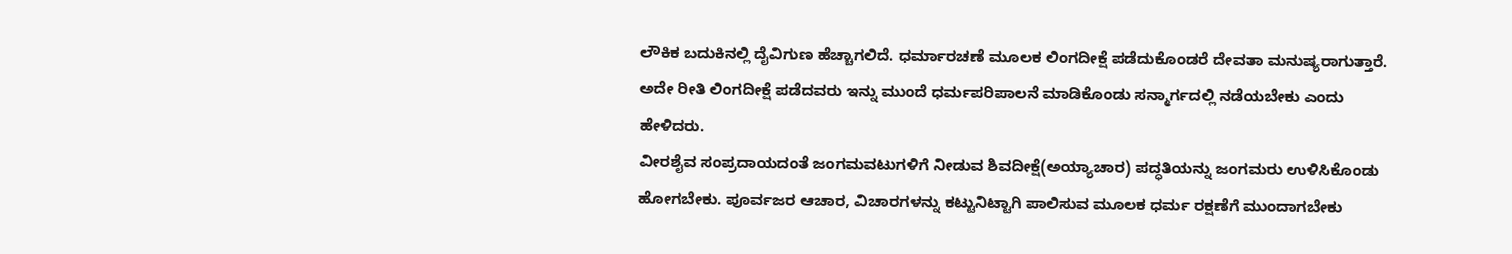ಲೌಕಿಕ ಬದುಕಿನಲ್ಲಿ ದೈವಿಗುಣ ಹೆಚ್ಚಾಗಲಿದೆ. ಧರ್ಮಾರಚಣೆ ಮೂಲಕ ಲಿಂಗದೀಕ್ಷೆ ಪಡೆದುಕೊಂಡರೆ ದೇವತಾ ಮನುಷ್ಯರಾಗುತ್ತಾರೆ. ಅದೇ ರೀತಿ ಲಿಂಗದೀಕ್ಷೆ ಪಡೆದವರು ಇನ್ನು ಮುಂದೆ ಧರ್ಮಪರಿಪಾಲನೆ ಮಾಡಿಕೊಂಡು ಸನ್ಮಾರ್ಗದಲ್ಲಿ ನಡೆಯಬೇಕು ಎಂದು ಹೇಳಿದರು.
ವೀರಶೈವ ಸಂಪ್ರದಾಯದಂತೆ ಜಂಗಮವಟುಗಳಿಗೆ ನೀಡುವ ಶಿವದೀಕ್ಷೆ(ಅಯ್ಯಾಚಾರ) ಪದ್ಧತಿಯನ್ನು ಜಂಗಮರು ಉಳಿಸಿಕೊಂಡು ಹೋಗಬೇಕು. ಪೂರ್ವಜರ ಆಚಾರ, ವಿಚಾರಗಳನ್ನು ಕಟ್ಟುನಿಟ್ಟಾಗಿ ಪಾಲಿಸುವ ಮೂಲಕ ಧರ್ಮ ರಕ್ಷಣೆಗೆ ಮುಂದಾಗಬೇಕು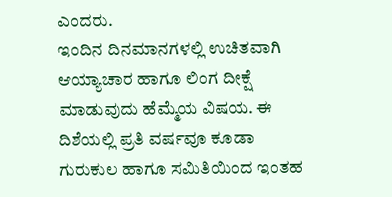ಎಂದರು.
ಇಂದಿನ ದಿನಮಾನಗಳಲ್ಲಿ ಉಚಿತವಾಗಿ ಆಯ್ಯಾಚಾರ ಹಾಗೂ ಲಿಂಗ ದೀಕ್ಷೆ ಮಾಡುವುದು ಹೆಮ್ಮೆಯ ವಿಷಯ. ಈ ದಿಶೆಯಲ್ಲಿ ಪ್ರತಿ ವರ್ಷವೂ ಕೂಡಾ ಗುರುಕುಲ ಹಾಗೂ ಸಮಿತಿಯಿಂದ ಇಂತಹ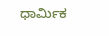ಧಾರ್ಮಿಕ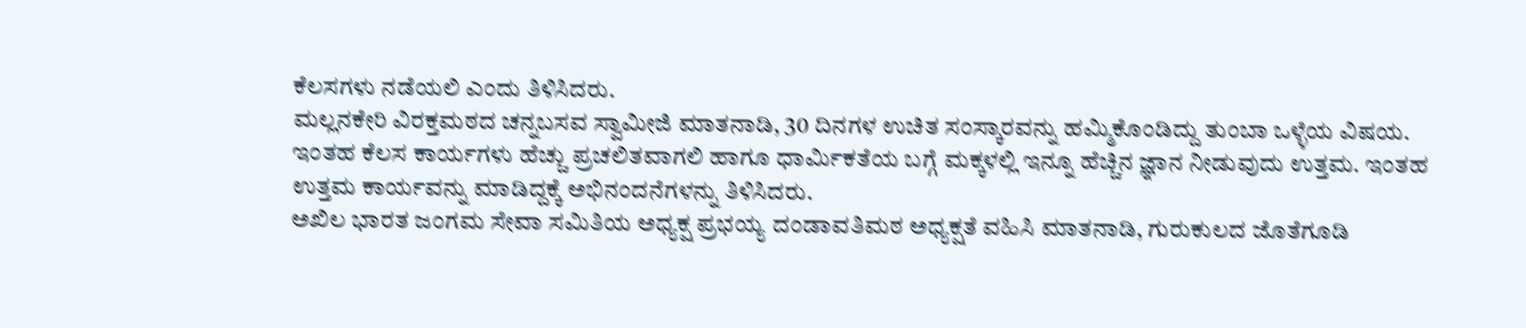ಕೆಲಸಗಳು ನಡೆಯಲಿ ಎಂದು ತಿಳಿಸಿದರು.
ಮಲ್ಲನಕೇರಿ ವಿರಕ್ತಮಠದ ಚನ್ನಬಸವ ಸ್ವಾಮೀಜಿ ಮಾತನಾಡಿ, 30 ದಿನಗಳ ಉಚಿತ ಸಂಸ್ಕಾರವನ್ನು ಹಮ್ಮಿಕೊಂಡಿದ್ದು ತುಂಬಾ ಒಳ್ಳೆಯ ವಿಷಯ. ಇಂತಹ ಕೆಲಸ ಕಾರ್ಯಗಳು ಹೆಚ್ಚು ಪ್ರಚಲಿತವಾಗಲಿ ಹಾಗೂ ಧಾರ್ಮಿಕತೆಯ ಬಗ್ಗೆ ಮಕ್ಕಳಲ್ಲಿ ಇನ್ನೂ ಹೆಚ್ಚಿನ ಜ್ಞಾನ ನೀಡುವುದು ಉತ್ತಮ. ಇಂತಹ ಉತ್ತಮ ಕಾರ್ಯವನ್ನು ಮಾಡಿದ್ದಕ್ಕೆ ಅಭಿನಂದನೆಗಳನ್ನು ತಿಳಿಸಿದರು.
ಅಖಿಲ ಭಾರತ ಜಂಗಮ ಸೇವಾ ಸಮಿತಿಯ ಅಧ್ಯಕ್ಷ ಪ್ರಭಯ್ಯ ದಂಡಾವತಿಮಠ ಅಧ್ಯಕ್ಷತೆ ವಹಿಸಿ ಮಾತನಾಡಿ, ಗುರುಕುಲದ ಜೊತೆಗೂಡಿ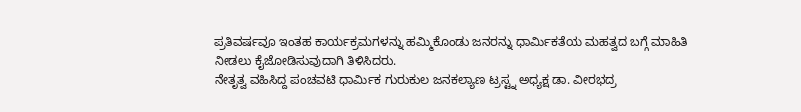ಪ್ರತಿವರ್ಷವೂ ಇಂತಹ ಕಾರ್ಯಕ್ರಮಗಳನ್ನು ಹಮ್ಮಿಕೊಂಡು ಜನರನ್ನು ಧಾರ್ಮಿಕತೆಯ ಮಹತ್ವದ ಬಗ್ಗೆ ಮಾಹಿತಿ ನೀಡಲು ಕೈಜೋಡಿಸುವುದಾಗಿ ತಿಳಿಸಿದರು.
ನೇತೃತ್ವ ವಹಿಸಿದ್ದ ಪಂಚವಟಿ ಧಾರ್ಮಿಕ ಗುರುಕುಲ ಜನಕಲ್ಯಾಣ ಟ್ರಸ್ಟ್ನ ಅಧ್ಯಕ್ಷ ಡಾ. ವೀರಭದ್ರ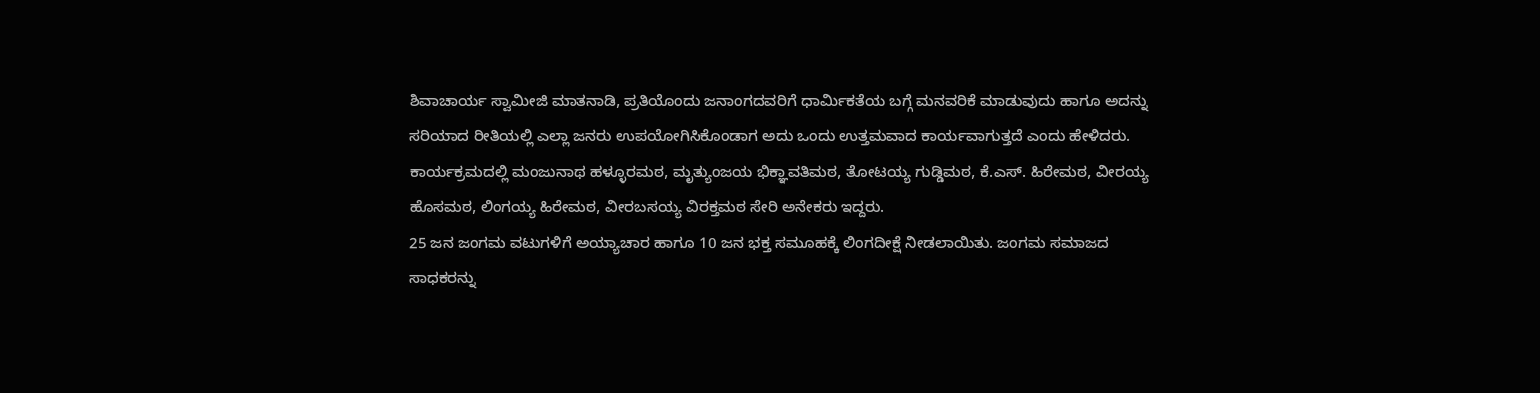ಶಿವಾಚಾರ್ಯ ಸ್ವಾಮೀಜಿ ಮಾತನಾಡಿ, ಪ್ರತಿಯೊಂದು ಜನಾಂಗದವರಿಗೆ ಧಾರ್ಮಿಕತೆಯ ಬಗ್ಗೆ ಮನವರಿಕೆ ಮಾಡುವುದು ಹಾಗೂ ಅದನ್ನು ಸರಿಯಾದ ರೀತಿಯಲ್ಲಿ ಎಲ್ಲಾ ಜನರು ಉಪಯೋಗಿಸಿಕೊಂಡಾಗ ಅದು ಒಂದು ಉತ್ತಮವಾದ ಕಾರ್ಯವಾಗುತ್ತದೆ ಎಂದು ಹೇಳಿದರು.
ಕಾರ್ಯಕ್ರಮದಲ್ಲಿ ಮಂಜುನಾಥ ಹಳ್ಳೂರಮಠ, ಮೃತ್ಯುಂಜಯ ಭಿಕ್ಞಾವತಿಮಠ, ತೋಟಯ್ಯ ಗುಡ್ಡಿಮಠ, ಕೆ.ಎಸ್. ಹಿರೇಮಠ, ವೀರಯ್ಯ ಹೊಸಮಠ, ಲಿಂಗಯ್ಯ ಹಿರೇಮಠ, ವೀರಬಸಯ್ಯ ವಿರಕ್ತಮಠ ಸೇರಿ ಅನೇಕರು ಇದ್ದರು.
25 ಜನ ಜಂಗಮ ವಟುಗಳಿಗೆ ಅಯ್ಯಾಚಾರ ಹಾಗೂ 10 ಜನ ಭಕ್ತ ಸಮೂಹಕ್ಕೆ ಲಿಂಗದೀಕ್ಷೆ ನೀಡಲಾಯಿತು. ಜಂಗಮ ಸಮಾಜದ ಸಾಧಕರನ್ನು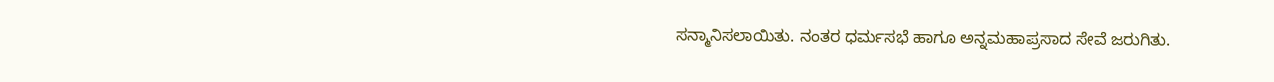ಸನ್ಮಾನಿಸಲಾಯಿತು. ನಂತರ ಧರ್ಮಸಭೆ ಹಾಗೂ ಅನ್ನಮಹಾಪ್ರಸಾದ ಸೇವೆ ಜರುಗಿತು.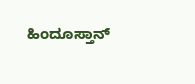ಹಿಂದೂಸ್ತಾನ್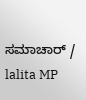ಸಮಾಚಾರ್ / lalita MP